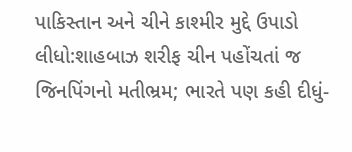પાકિસ્તાન અને ચીને કાશ્મીર મુદ્દે ઉપાડો લીધો:શાહબાઝ શરીફ ચીન પહોંચતાં જ જિનપિંગનો મતીભ્રમ; ભારતે પણ કહી દીધું-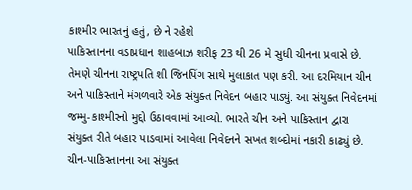કાશ્મીર ભારતનું હતું, છે ને રહેશે
પાકિસ્તાનના વડાપ્રધાન શાહબાઝ શરીફ 23 થી 26 મે સુધી ચીનના પ્રવાસે છે. તેમણે ચીનના રાષ્ટ્રપતિ શી જિનપિંગ સાથે મુલાકાત પણ કરી. આ દરમિયાન ચીન અને પાકિસ્તાને મંગળવારે એક સંયુક્ત નિવેદન બહાર પાડ્યું. આ સંયુક્ત નિવેદનમાં જમ્મુ-કાશ્મીરનો મુદ્દો ઉઠાવવામાં આવ્યો. ભારતે ચીન અને પાકિસ્તાન દ્વારા સંયુક્ત રીતે બહાર પાડવામાં આવેલા નિવેદનને સખત શબ્દોમાં નકારી કાઢ્યું છે. ચીન-પાકિસ્તાનના આ સંયુક્ત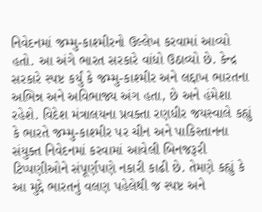નિવેદનમાં જમ્મુ-કાશ્મીરનો ઉલ્લેખ કરવામાં આવ્યો હતો. આ અંગે ભારત સરકારે વાંધો ઉઠાવ્યો છે. કેન્દ્ર સરકારે સ્પષ્ટ કર્યું કે જમ્મુ-કાશ્મીર અને લદ્દાખ ભારતના અભિન્ન અને અવિભાજ્ય અંગ હતા, છે અને હંમેશા રહેશે. વિદેશ મંત્રાલયના પ્રવક્તા રણધીર જયસ્વાલે કહ્યું કે ભારતે જમ્મુ-કાશ્મીર પર ચીન અને પાકિસ્તાનના સંયુક્ત નિવેદનમાં કરવામાં આવેલી બિનજરૂરી ટિપ્પણીઓને સંપૂર્ણપણે નકારી કાઢી છે. તેમણે કહ્યું કે આ મુદ્દે ભારતનું વલણ પહેલેથી જ સ્પષ્ટ અને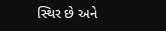સ્થિર છે અને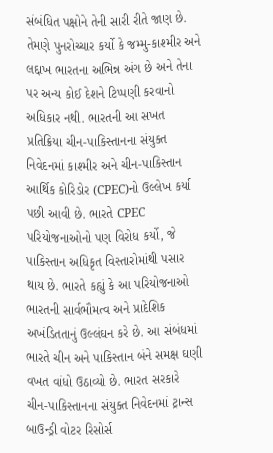સંબંધિત પક્ષોને તેની સારી રીતે જાણ છે. તેમણે પુનરોચ્ચાર કર્યો કે જમ્મુ-કાશ્મીર અને લદ્દાખ ભારતના અભિન્ન અંગ છે અને તેના પર અન્ય કોઈ દેશને ટિપ્પણી કરવાનો અધિકાર નથી. ભારતની આ સખત પ્રતિક્રિયા ચીન-પાકિસ્તાનના સંયુક્ત નિવેદનમાં કાશ્મીર અને ચીન-પાકિસ્તાન આર્થિક કોરિડોર (CPEC)નો ઉલ્લેખ કર્યા પછી આવી છે. ભારતે CPEC પરિયોજનાઓનો પણ વિરોધ કર્યો, જે પાકિસ્તાન અધિકૃત વિસ્તારોમાંથી પસાર થાય છે. ભારતે કહ્યું કે આ પરિયોજનાઓ ભારતની સાર્વભૌમત્વ અને પ્રાદેશિક અખંડિતતાનું ઉલ્લંઘન કરે છે. આ સંબંધમાં ભારતે ચીન અને પાકિસ્તાન બંને સમક્ષ ઘણી વખત વાંધો ઉઠાવ્યો છે. ભારત સરકારે ચીન-પાકિસ્તાનના સંયુક્ત નિવેદનમાં ટ્રાન્સ બાઉન્ડ્રી વોટર રિસોર્સ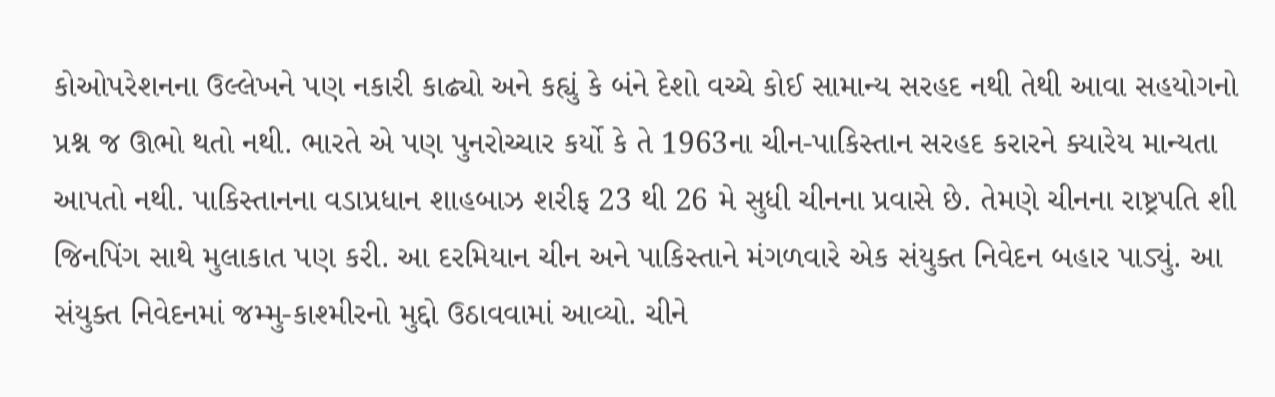કોઓપરેશનના ઉલ્લેખને પણ નકારી કાઢ્યો અને કહ્યું કે બંને દેશો વચ્ચે કોઈ સામાન્ય સરહદ નથી તેથી આવા સહયોગનો પ્રશ્ન જ ઊભો થતો નથી. ભારતે એ પણ પુનરોચ્ચાર કર્યો કે તે 1963ના ચીન-પાકિસ્તાન સરહદ કરારને ક્યારેય માન્યતા આપતો નથી. પાકિસ્તાનના વડાપ્રધાન શાહબાઝ શરીફ 23 થી 26 મે સુધી ચીનના પ્રવાસે છે. તેમણે ચીનના રાષ્ટ્રપતિ શી જિનપિંગ સાથે મુલાકાત પણ કરી. આ દરમિયાન ચીન અને પાકિસ્તાને મંગળવારે એક સંયુક્ત નિવેદન બહાર પાડ્યું. આ સંયુક્ત નિવેદનમાં જમ્મુ-કાશ્મીરનો મુદ્દો ઉઠાવવામાં આવ્યો. ચીને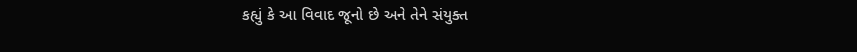કહ્યું કે આ વિવાદ જૂનો છે અને તેને સંયુક્ત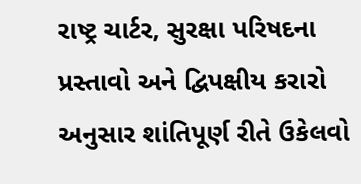રાષ્ટ્ર ચાર્ટર, સુરક્ષા પરિષદના પ્રસ્તાવો અને દ્વિપક્ષીય કરારો અનુસાર શાંતિપૂર્ણ રીતે ઉકેલવો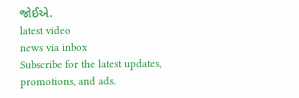જોઈએ.
latest video
news via inbox
Subscribe for the latest updates, promotions, and ads.